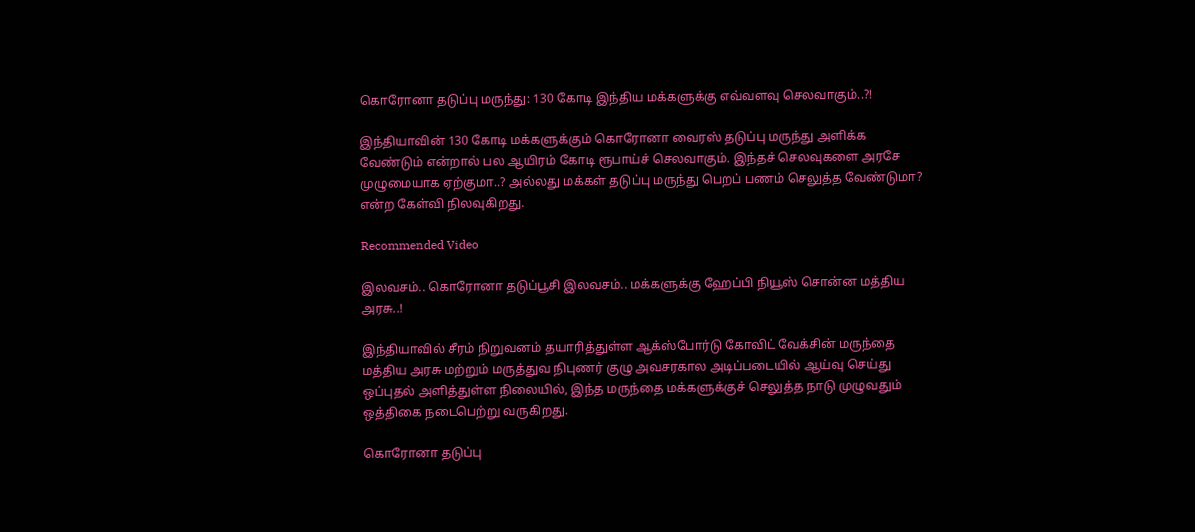கொரோனா தடுப்பு மருந்து: 130 கோடி இந்திய மக்களுக்கு எவ்வளவு செலவாகும்..?!

இந்தியாவின் 130 கோடி மக்களுக்கும் கொரோனா வைரஸ் தடுப்பு மருந்து அளிக்க வேண்டும் என்றால் பல ஆயிரம் கோடி ரூபாய்ச் செலவாகும். இந்தச் செலவுகளை அரசே முழுமையாக ஏற்குமா..? அல்லது மக்கள் தடுப்பு மருந்து பெறப் பணம் செலுத்த வேண்டுமா? என்ற கேள்வி நிலவுகிறது.

Recommended Video

இலவசம்.. கொரோனா தடுப்பூசி இலவசம்.. மக்களுக்கு ஹேப்பி நியூஸ் சொன்ன மத்திய அரசு..!

இந்தியாவில் சீரம் நிறுவனம் தயாரித்துள்ள ஆக்ஸ்போர்டு கோவிட் வேக்சின் மருந்தை மத்திய அரசு மற்றும் மருத்துவ நிபுணர் குழு அவசரகால அடிப்படையில் ஆய்வு செய்து ஒப்புதல் அளித்துள்ள நிலையில், இந்த மருந்தை மக்களுக்குச் செலுத்த நாடு முழுவதும் ஒத்திகை நடைபெற்று வருகிறது.

கொரோனா தடுப்பு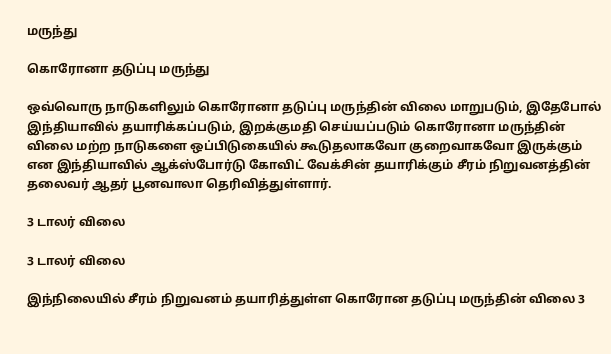மருந்து

கொரோனா தடுப்பு மருந்து

ஒவ்வொரு நாடுகளிலும் கொரோனா தடுப்பு மருந்தின் விலை மாறுபடும், இதேபோல் இந்தியாவில் தயாரிக்கப்படும், இறக்குமதி செய்யப்படும் கொரோனா மருந்தின் விலை மற்ற நாடுகளை ஒப்பிடுகையில் கூடுதலாகவோ குறைவாகவோ இருக்கும் என இந்தியாவில் ஆக்ஸ்போர்டு கோவிட் வேக்சின் தயாரிக்கும் சீரம் நிறுவனத்தின் தலைவர் ஆதர் பூனவாலா தெரிவித்துள்ளார்.

3 டாலர் விலை

3 டாலர் விலை

இந்நிலையில் சீரம் நிறுவனம் தயாரித்துள்ள கொரோன தடுப்பு மருந்தின் விலை 3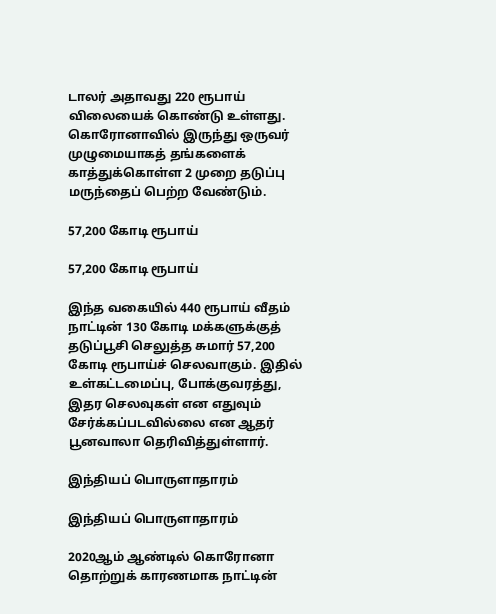டாலர் அதாவது 220 ரூபாய் விலையைக் கொண்டு உள்ளது. கொரோனாவில் இருந்து ஒருவர் முழுமையாகத் தங்களைக் காத்துக்கொள்ள 2 முறை தடுப்பு மருந்தைப் பெற்ற வேண்டும்.

57,200 கோடி ரூபாய்

57,200 கோடி ரூபாய்

இந்த வகையில் 440 ரூபாய் வீதம் நாட்டின் 130 கோடி மக்களுக்குத் தடுப்பூசி செலுத்த சுமார் 57,200 கோடி ரூபாய்ச் செலவாகும். இதில் உள்கட்டமைப்பு, போக்குவரத்து, இதர செலவுகள் என எதுவும் சேர்க்கப்படவில்லை என ஆதர் பூனவாலா தெரிவித்துள்ளார்.

இந்தியப் பொருளாதாரம்

இந்தியப் பொருளாதாரம்

2020ஆம் ஆண்டில் கொரோனா தொற்றுக் காரணமாக நாட்டின்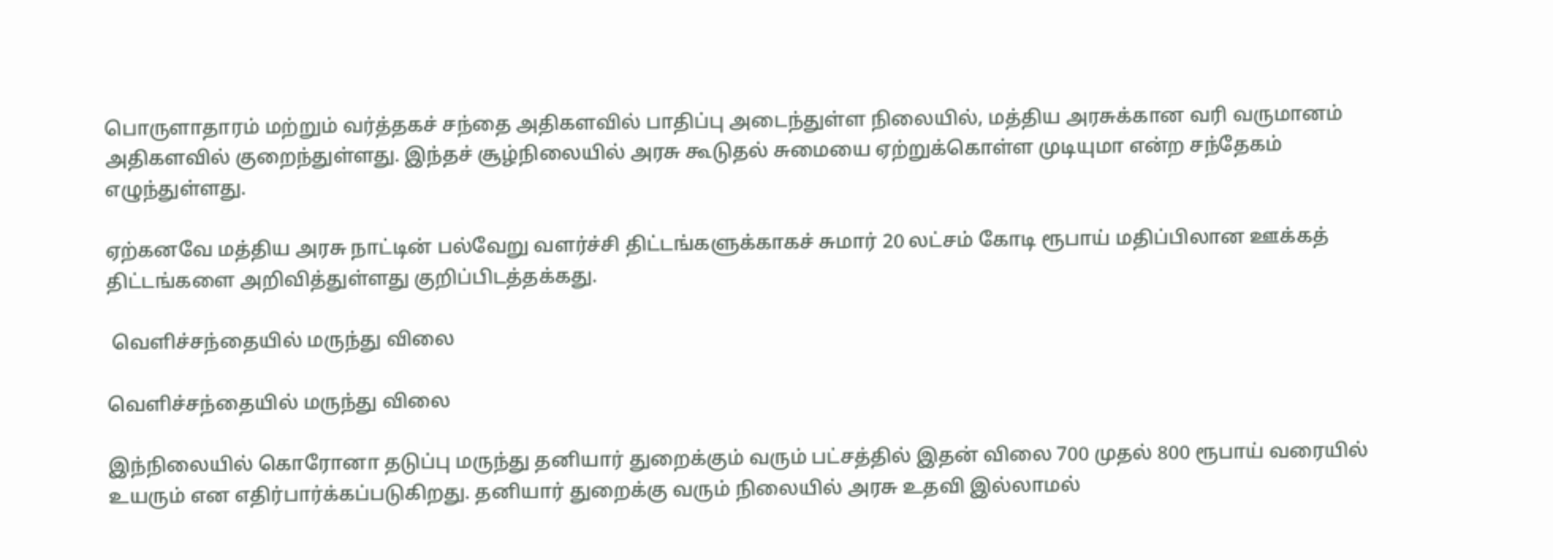பொருளாதாரம் மற்றும் வர்த்தகச் சந்தை அதிகளவில் பாதிப்பு அடைந்துள்ள நிலையில், மத்திய அரசுக்கான வரி வருமானம் அதிகளவில் குறைந்துள்ளது. இந்தச் சூழ்நிலையில் அரசு கூடுதல் சுமையை ஏற்றுக்கொள்ள முடியுமா என்ற சந்தேகம் எழுந்துள்ளது.

ஏற்கனவே மத்திய அரசு நாட்டின் பல்வேறு வளர்ச்சி திட்டங்களுக்காகச் சுமார் 20 லட்சம் கோடி ரூபாய் மதிப்பிலான ஊக்கத் திட்டங்களை அறிவித்துள்ளது குறிப்பிடத்தக்கது.

 வெளிச்சந்தையில் மருந்து விலை

வெளிச்சந்தையில் மருந்து விலை

இந்நிலையில் கொரோனா தடுப்பு மருந்து தனியார் துறைக்கும் வரும் பட்சத்தில் இதன் விலை 700 முதல் 800 ரூபாய் வரையில் உயரும் என எதிர்பார்க்கப்படுகிறது. தனியார் துறைக்கு வரும் நிலையில் அரசு உதவி இல்லாமல்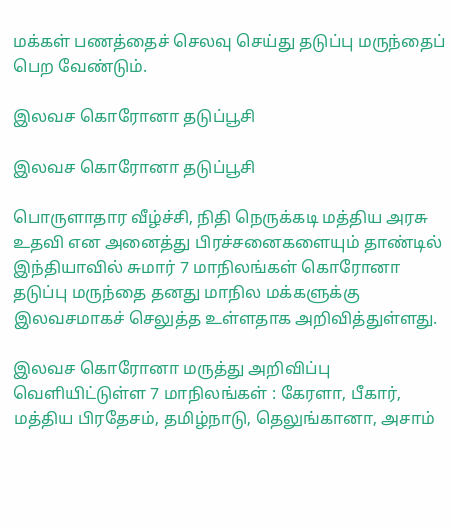மக்கள் பணத்தைச் செலவு செய்து தடுப்பு மருந்தைப் பெற வேண்டும்.

இலவச கொரோனா தடுப்பூசி

இலவச கொரோனா தடுப்பூசி

பொருளாதார வீழ்ச்சி, நிதி நெருக்கடி மத்திய அரசு உதவி என அனைத்து பிரச்சனைகளையும் தாண்டில் இந்தியாவில் சுமார் 7 மாநிலங்கள் கொரோனா தடுப்பு மருந்தை தனது மாநில மக்களுக்கு இலவசமாகச் செலுத்த உள்ளதாக அறிவித்துள்ளது.

இலவச கொரோனா மருத்து அறிவிப்பு வெளியிட்டுள்ள 7 மாநிலங்கள் : கேரளா, பீகார், மத்திய பிரதேசம், தமிழ்நாடு, தெலுங்கானா, அசாம்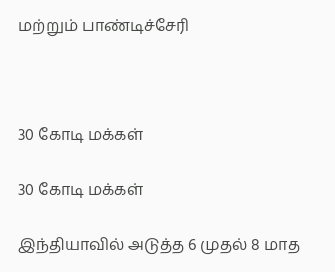மற்றும் பாண்டிச்சேரி



30 கோடி மக்கள்

30 கோடி மக்கள்

இந்தியாவில் அடுத்த 6 முதல் 8 மாத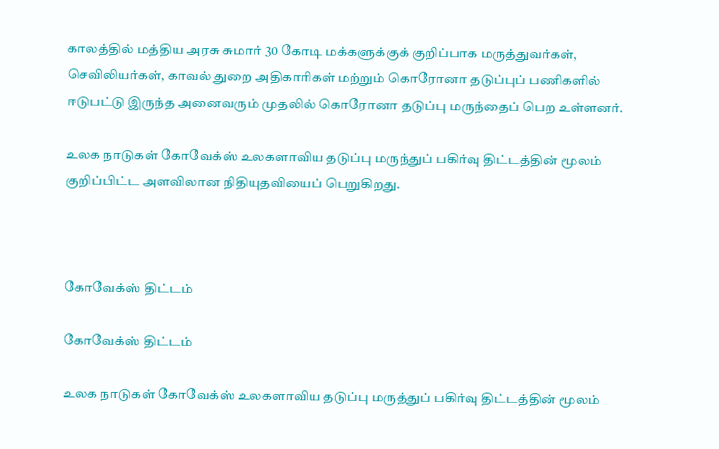காலத்தில் மத்திய அரசு சுமார் 30 கோடி மக்களுக்குக் குறிப்பாக மருத்துவர்கள், செவிலியர்கள், காவல் துறை அதிகாரிகள் மற்றும் கொரோனா தடுப்புப் பணிகளில் ஈடுபட்டு இருந்த அனைவரும் முதலில் கொரோனா தடுப்பு மருந்தைப் பெற உள்ளனர்.

உலக நாடுகள் கோவேக்ஸ் உலகளாவிய தடுப்பு மருந்துப் பகிர்வு திட்டத்தின் மூலம் குறிப்பிட்ட அளவிலான நிதியுதவியைப் பெறுகிறது.



கோவேக்ஸ் திட்டம்

கோவேக்ஸ் திட்டம்

உலக நாடுகள் கோவேக்ஸ் உலகளாவிய தடுப்பு மருத்துப் பகிர்வு திட்டத்தின் மூலம்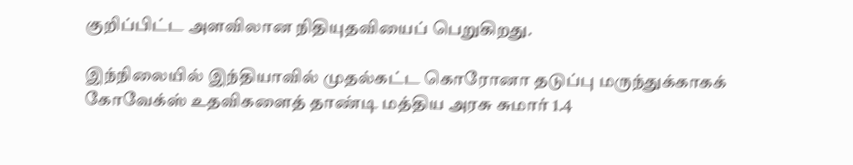குறிப்பிட்ட அளவிலான நிதியுதவியைப் பெறுகிறது.

இந்நிலையில் இந்தியாவில் முதல்கட்ட கொரோனா தடுப்பு மருந்துக்காகக் கோவேக்ஸ் உதவிகளைத் தாண்டி மத்திய அரசு சுமார் 1.4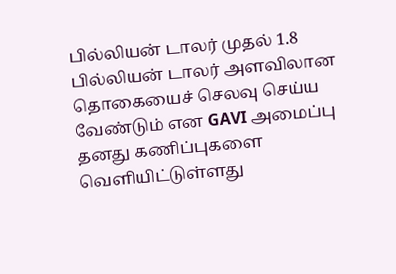பில்லியன் டாலர் முதல் 1.8 பில்லியன் டாலர் அளவிலான தொகையைச் செலவு செய்ய வேண்டும் என GAVI அமைப்பு தனது கணிப்புகளை வெளியிட்டுள்ளது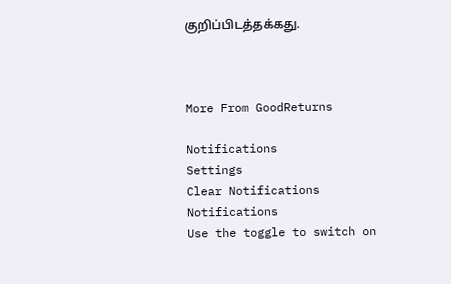குறிப்பிடத்தக்கது.



More From GoodReturns

Notifications
Settings
Clear Notifications
Notifications
Use the toggle to switch on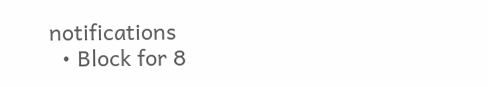notifications
  • Block for 8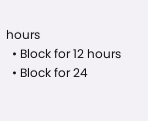hours
  • Block for 12 hours
  • Block for 24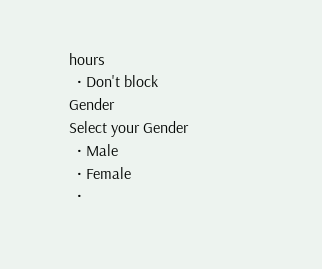hours
  • Don't block
Gender
Select your Gender
  • Male
  • Female
  •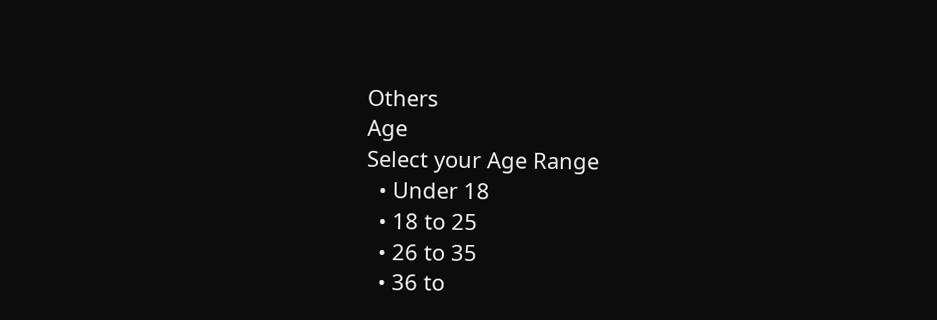Others
Age
Select your Age Range
  • Under 18
  • 18 to 25
  • 26 to 35
  • 36 to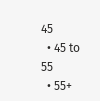45
  • 45 to 55
  • 55+